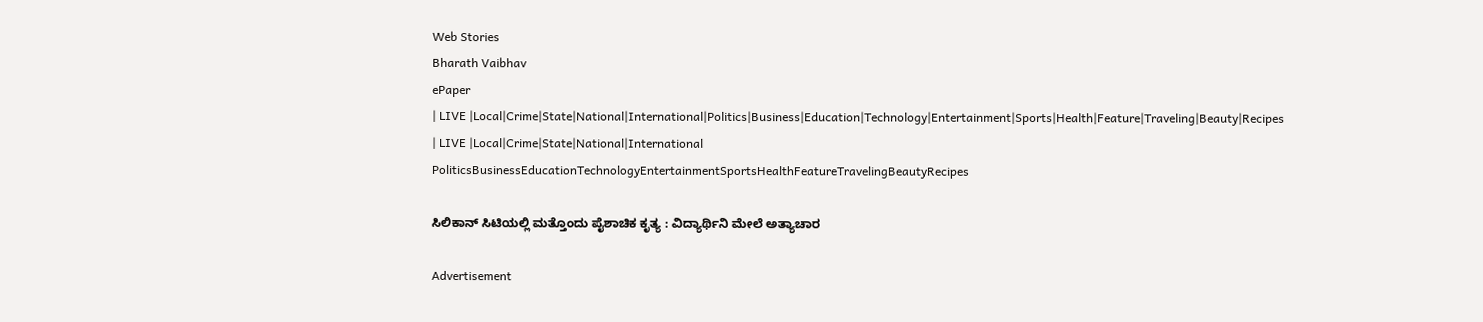Web Stories
Bharath Vaibhav
ePaper
| LIVE |Local|Crime|State|National|International|Politics|Business|Education|Technology|Entertainment|Sports|Health|Feature|Traveling|Beauty|Recipes
| LIVE |Local|Crime|State|National|International
PoliticsBusinessEducationTechnologyEntertainmentSportsHealthFeatureTravelingBeautyRecipes

ಸಿಲಿಕಾನ್ ಸಿಟಿಯಲ್ಲಿ ಮತ್ತೊಂದು ಪೈಶಾಚಿಕ ಕೃತ್ಯ : ವಿದ್ಯಾರ್ಥಿನಿ ಮೇಲೆ ಅತ್ಯಾಚಾರ

Advertisement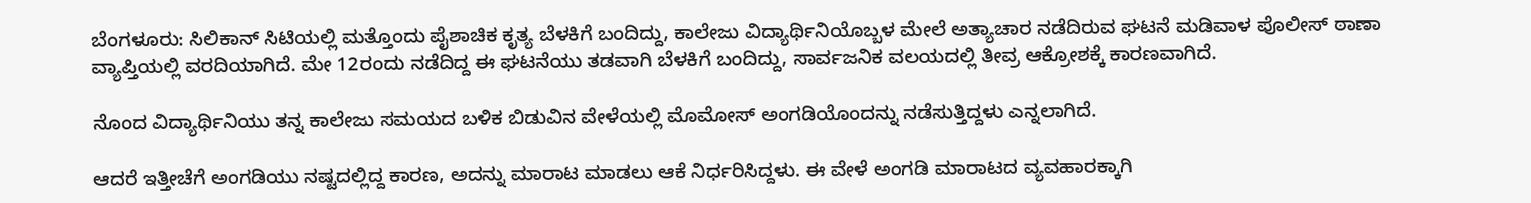ಬೆಂಗಳೂರು: ಸಿಲಿಕಾನ್ ಸಿಟಿಯಲ್ಲಿ ಮತ್ತೊಂದು ಪೈಶಾಚಿಕ ಕೃತ್ಯ ಬೆಳಕಿಗೆ ಬಂದಿದ್ದು, ಕಾಲೇಜು ವಿದ್ಯಾರ್ಥಿನಿಯೊಬ್ಬಳ ಮೇಲೆ ಅತ್ಯಾಚಾರ ನಡೆದಿರುವ ಘಟನೆ ಮಡಿವಾಳ ಪೊಲೀಸ್ ಠಾಣಾ ವ್ಯಾಪ್ತಿಯಲ್ಲಿ ವರದಿಯಾಗಿದೆ. ಮೇ 12ರಂದು ನಡೆದಿದ್ದ ಈ ಘಟನೆಯು ತಡವಾಗಿ ಬೆಳಕಿಗೆ ಬಂದಿದ್ದು, ಸಾರ್ವಜನಿಕ ವಲಯದಲ್ಲಿ ತೀವ್ರ ಆಕ್ರೋಶಕ್ಕೆ ಕಾರಣವಾಗಿದೆ.

ನೊಂದ ವಿದ್ಯಾರ್ಥಿನಿಯು ತನ್ನ ಕಾಲೇಜು ಸಮಯದ ಬಳಿಕ ಬಿಡುವಿನ ವೇಳೆಯಲ್ಲಿ ಮೊಮೋಸ್ ಅಂಗಡಿಯೊಂದನ್ನು ನಡೆಸುತ್ತಿದ್ದಳು ಎನ್ನಲಾಗಿದೆ.

ಆದರೆ ಇತ್ತೀಚೆಗೆ ಅಂಗಡಿಯು ನಷ್ಟದಲ್ಲಿದ್ದ ಕಾರಣ, ಅದನ್ನು ಮಾರಾಟ ಮಾಡಲು ಆಕೆ ನಿರ್ಧರಿಸಿದ್ದಳು. ಈ ವೇಳೆ ಅಂಗಡಿ ಮಾರಾಟದ ವ್ಯವಹಾರಕ್ಕಾಗಿ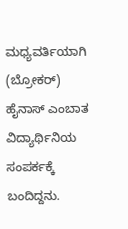ಮಧ್ಯವರ್ತಿಯಾಗಿ (ಬ್ರೋಕರ್) ಹೈನಾಸ್ ಎಂಬಾತ ವಿದ್ಯಾರ್ಥಿನಿಯ ಸಂಪರ್ಕಕ್ಕೆ ಬಂದಿದ್ದನು.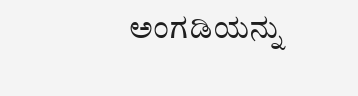ಅಂಗಡಿಯನ್ನು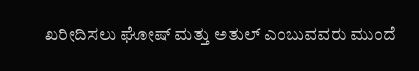ಖರೀದಿಸಲು ಘೋಷ್ ಮತ್ತು ಅತುಲ್ ಎಂಬುವವರು ಮುಂದೆ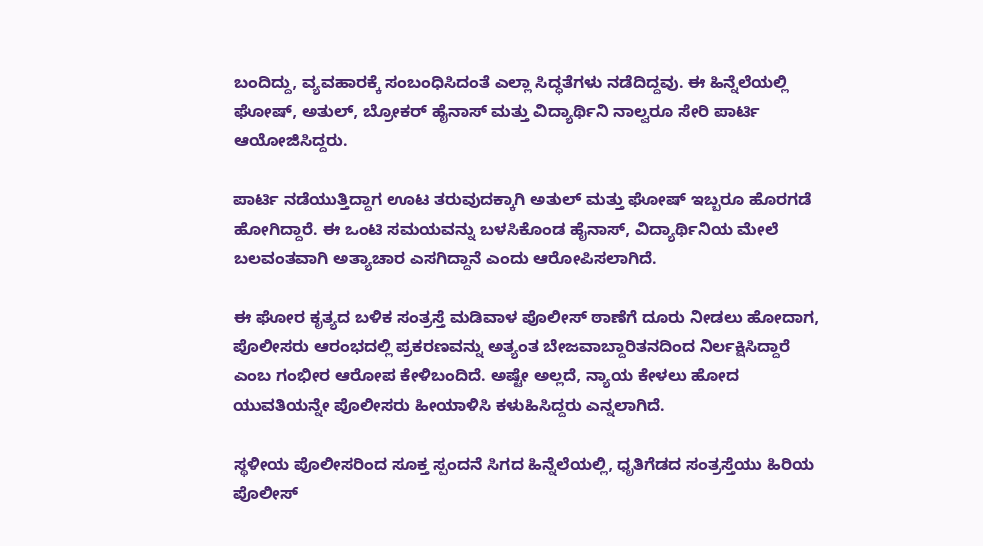ಬಂದಿದ್ದು, ವ್ಯವಹಾರಕ್ಕೆ ಸಂಬಂಧಿಸಿದಂತೆ ಎಲ್ಲಾ ಸಿದ್ಧತೆಗಳು ನಡೆದಿದ್ದವು. ಈ ಹಿನ್ನೆಲೆಯಲ್ಲಿ ಘೋಷ್, ಅತುಲ್, ಬ್ರೋಕರ್ ಹೈನಾಸ್ ಮತ್ತು ವಿದ್ಯಾರ್ಥಿನಿ ನಾಲ್ವರೂ ಸೇರಿ ಪಾರ್ಟಿ ಆಯೋಜಿಸಿದ್ದರು.

ಪಾರ್ಟಿ ನಡೆಯುತ್ತಿದ್ದಾಗ ಊಟ ತರುವುದಕ್ಕಾಗಿ ಅತುಲ್ ಮತ್ತು ಘೋಷ್ ಇಬ್ಬರೂ ಹೊರಗಡೆ ಹೋಗಿದ್ದಾರೆ. ಈ ಒಂಟಿ ಸಮಯವನ್ನು ಬಳಸಿಕೊಂಡ ಹೈನಾಸ್, ವಿದ್ಯಾರ್ಥಿನಿಯ ಮೇಲೆ ಬಲವಂತವಾಗಿ ಅತ್ಯಾಚಾರ ಎಸಗಿದ್ದಾನೆ ಎಂದು ಆರೋಪಿಸಲಾಗಿದೆ.

ಈ ಘೋರ ಕೃತ್ಯದ ಬಳಿಕ ಸಂತ್ರಸ್ತೆ ಮಡಿವಾಳ ಪೊಲೀಸ್ ಠಾಣೆಗೆ ದೂರು ನೀಡಲು ಹೋದಾಗ, ಪೊಲೀಸರು ಆರಂಭದಲ್ಲಿ ಪ್ರಕರಣವನ್ನು ಅತ್ಯಂತ ಬೇಜವಾಬ್ದಾರಿತನದಿಂದ ನಿರ್ಲಕ್ಷಿಸಿದ್ದಾರೆ ಎಂಬ ಗಂಭೀರ ಆರೋಪ ಕೇಳಿಬಂದಿದೆ. ಅಷ್ಟೇ ಅಲ್ಲದೆ, ನ್ಯಾಯ ಕೇಳಲು ಹೋದ ಯುವತಿಯನ್ನೇ ಪೊಲೀಸರು ಹೀಯಾಳಿಸಿ ಕಳುಹಿಸಿದ್ದರು ಎನ್ನಲಾಗಿದೆ.

ಸ್ಥಳೀಯ ಪೊಲೀಸರಿಂದ ಸೂಕ್ತ ಸ್ಪಂದನೆ ಸಿಗದ ಹಿನ್ನೆಲೆಯಲ್ಲಿ, ಧೃತಿಗೆಡದ ಸಂತ್ರಸ್ತೆಯು ಹಿರಿಯ ಪೊಲೀಸ್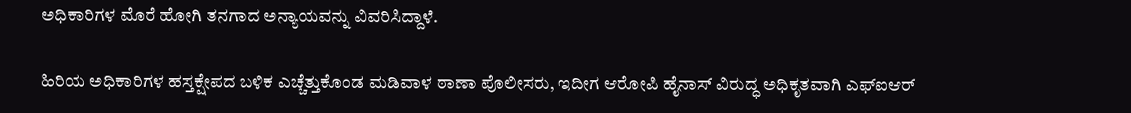ಅಧಿಕಾರಿಗಳ ಮೊರೆ ಹೋಗಿ ತನಗಾದ ಅನ್ಯಾಯವನ್ನು ವಿವರಿಸಿದ್ದಾಳೆ.

ಹಿರಿಯ ಅಧಿಕಾರಿಗಳ ಹಸ್ತಕ್ಷೇಪದ ಬಳಿಕ ಎಚ್ಚೆತ್ತುಕೊಂಡ ಮಡಿವಾಳ ಠಾಣಾ ಪೊಲೀಸರು, ಇದೀಗ ಆರೋಪಿ ಹೈನಾಸ್ ವಿರುದ್ಧ ಅಧಿಕೃತವಾಗಿ ಎಫ್‌ಐಆರ್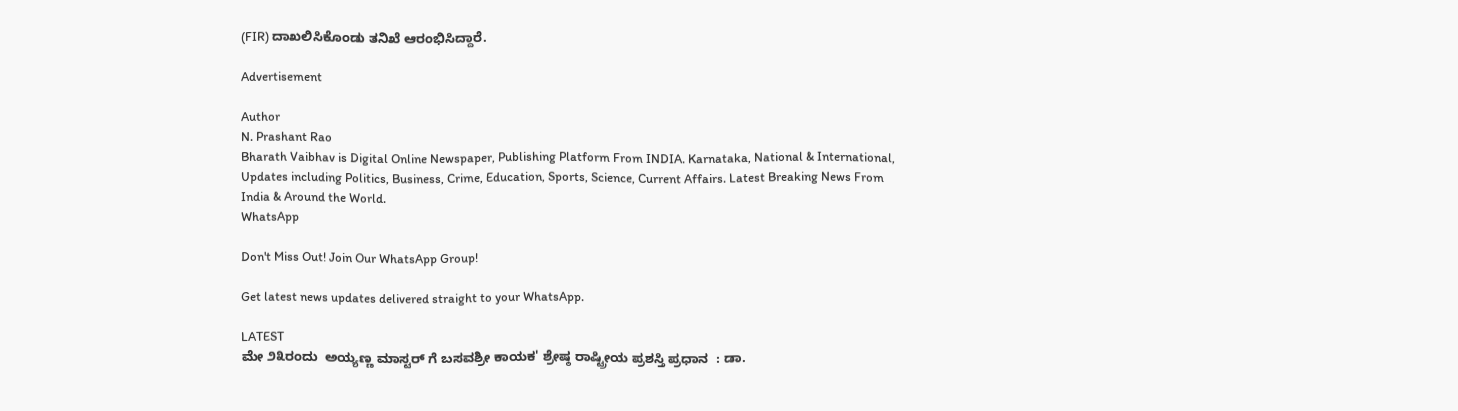(FIR) ದಾಖಲಿಸಿಕೊಂಡು ತನಿಖೆ ಆರಂಭಿಸಿದ್ದಾರೆ.

Advertisement

Author
N. Prashant Rao
Bharath Vaibhav is Digital Online Newspaper, Publishing Platform From INDIA. Karnataka, National & International, Updates including Politics, Business, Crime, Education, Sports, Science, Current Affairs. Latest Breaking News From India & Around the World.
WhatsApp

Don't Miss Out! Join Our WhatsApp Group!

Get latest news updates delivered straight to your WhatsApp.

LATEST
ಮೇ ೨೩ರಂದು  ಅಯ್ಯಣ್ಣ ಮಾಸ್ಟರ್ ಗೆ ಬಸವಶ್ರೀ ಕಾಯಕ' ಶ್ರೇಷ್ಠ ರಾಷ್ಟ್ರೀಯ ಪ್ರಶಸ್ತಿ ಪ್ರಧಾನ  : ಡಾ.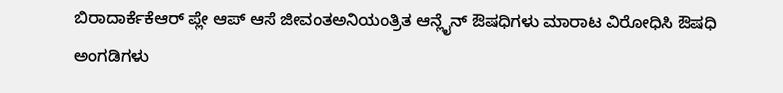ಬಿರಾದಾರ್ಕೆಕೆಆರ್ ಪ್ಲೇ ಆಪ್ ಆಸೆ ಜೀವಂತಅನಿಯಂತ್ರಿತ ಆನ್ಲೈನ್ ಔಷಧಿಗಳು ಮಾರಾಟ ವಿರೋಧಿಸಿ ಔಷಧಿ ಅಂಗಡಿಗಳು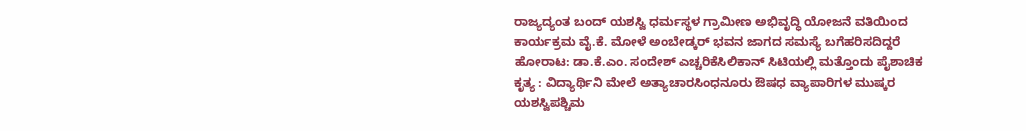ರಾಜ್ಯದ್ಯಂತ ಬಂದ್ ಯಶಸ್ವಿ ಧರ್ಮಸ್ಥಳ ಗ್ರಾಮೀಣ ಅಭಿವೃದ್ಧಿ ಯೋಜನೆ ವತಿಯಿಂದ ಕಾರ್ಯಕ್ರಮ ವೈ.ಕೆ. ಮೋಳೆ ಅಂಬೇಡ್ಕರ್ ಭವನ ಜಾಗದ ಸಮಸ್ಯೆ ಬಗೆಹರಿಸದಿದ್ದರೆ ಹೋರಾಟ: ಡಾ.ಕೆ.ಎಂ. ಸಂದೇಶ್‌ ಎಚ್ಚರಿಕೆಸಿಲಿಕಾನ್ ಸಿಟಿಯಲ್ಲಿ ಮತ್ತೊಂದು ಪೈಶಾಚಿಕ ಕೃತ್ಯ : ವಿದ್ಯಾರ್ಥಿನಿ ಮೇಲೆ ಅತ್ಯಾಚಾರಸಿಂಧನೂರು ಔಷಧ ವ್ಯಾಪಾರಿಗಳ ಮುಷ್ಕರ ಯಶಸ್ವಿಪಶ್ಚಿಮ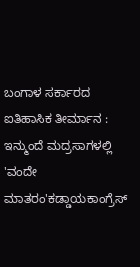ಬಂಗಾಳ ಸರ್ಕಾರದ ಐತಿಹಾಸಿಕ ತೀರ್ಮಾನ : ಇನ್ಮುಂದೆ ಮದ್ರಸಾಗಳಲ್ಲಿ 'ವಂದೇ ಮಾತರಂ'ಕಡ್ಡಾಯಕಾಂಗ್ರೆಸ್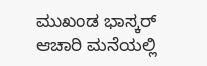ಮುಖಂಡ ಭಾಸ್ಕರ್ ಆಚಾರಿ ಮನೆಯಲ್ಲಿ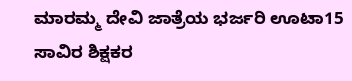ಮಾರಮ್ಮ ದೇವಿ ಜಾತ್ರೆಯ ಭರ್ಜರಿ ಊಟಾ15 ಸಾವಿರ ಶಿಕ್ಷಕರ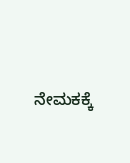ನೇಮಕಕ್ಕೆ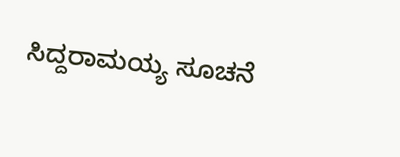ಸಿದ್ದರಾಮಯ್ಯ ಸೂಚನೆ